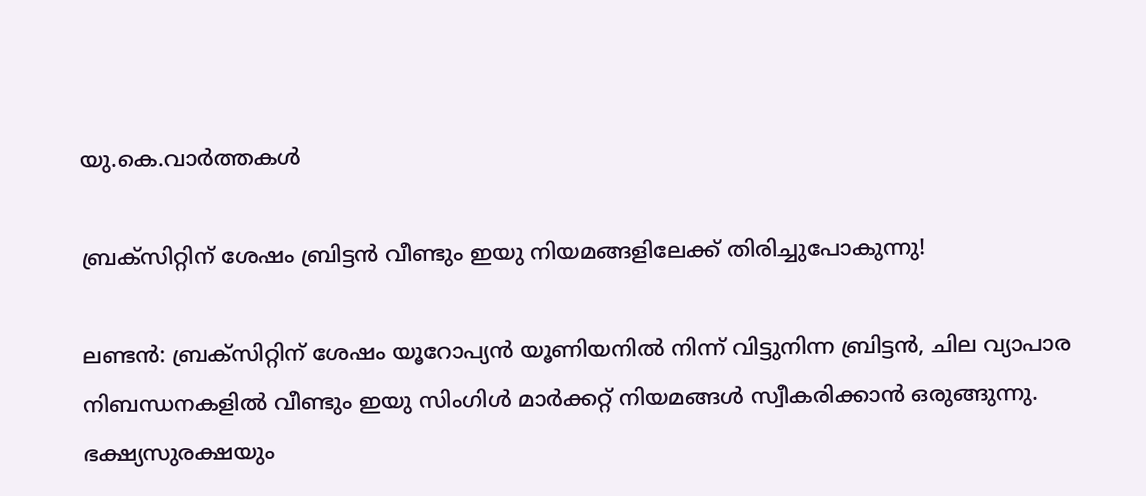യു.കെ.വാര്‍ത്തകള്‍

ബ്രക്സിറ്റിന് ശേഷം ബ്രിട്ടന്‍ വീണ്ടും ഇയു നിയമങ്ങളിലേക്ക് തിരിച്ചുപോകുന്നു!

ലണ്ടന്‍: ബ്രക്സിറ്റിന് ശേഷം യൂറോപ്യന്‍ യൂണിയനില്‍ നിന്ന് വിട്ടുനിന്ന ബ്രിട്ടന്‍, ചില വ്യാപാര നിബന്ധനകളില്‍ വീണ്ടും ഇയു സിംഗിള്‍ മാര്‍ക്കറ്റ് നിയമങ്ങള്‍ സ്വീകരിക്കാന്‍ ഒരുങ്ങുന്നു. ഭക്ഷ്യസുരക്ഷയും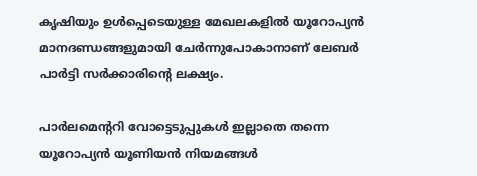കൃഷിയും ഉള്‍പ്പെടെയുള്ള മേഖലകളില്‍ യൂറോപ്യന്‍ മാനദണ്ഡങ്ങളുമായി ചേര്‍ന്നുപോകാനാണ് ലേബര്‍ പാര്‍ട്ടി സര്‍ക്കാരിന്റെ ലക്ഷ്യം.

പാര്‍ലമെന്ററി വോട്ടെടുപ്പുകള്‍ ഇല്ലാതെ തന്നെ യൂറോപ്യന്‍ യൂണിയന്‍ നിയമങ്ങള്‍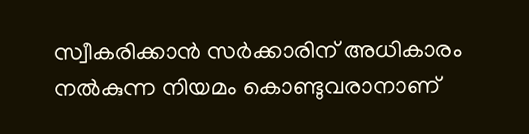സ്വീകരിക്കാന്‍ സര്‍ക്കാരിന് അധികാരം നല്‍കുന്ന നിയമം കൊണ്ടുവരാനാണ്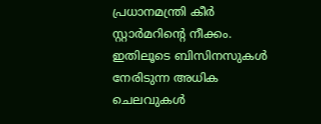പ്രധാനമന്ത്രി കീര്‍ സ്റ്റാര്‍മറിന്റെ നീക്കം. ഇതിലൂടെ ബിസിനസുകള്‍ നേരിടുന്ന അധിക ചെലവുകള്‍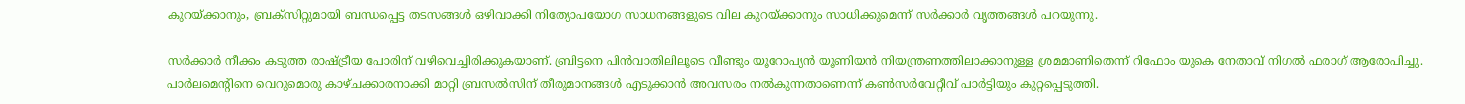കുറയ്ക്കാനും, ബ്രക്സിറ്റുമായി ബന്ധപ്പെട്ട തടസങ്ങള്‍ ഒഴിവാക്കി നിത്യോപയോഗ സാധനങ്ങളുടെ വില കുറയ്ക്കാനും സാധിക്കുമെന്ന് സര്‍ക്കാര്‍ വൃത്തങ്ങള്‍ പറയുന്നു.

സര്‍ക്കാര്‍ നീക്കം കടുത്ത രാഷ്ട്രീയ പോരിന് വഴിവെച്ചിരിക്കുകയാണ്. ബ്രിട്ടനെ പിന്‍വാതിലിലൂടെ വീണ്ടും യൂറോപ്യന്‍ യൂണിയന്‍ നിയന്ത്രണത്തിലാക്കാനുള്ള ശ്രമമാണിതെന്ന് റിഫോം യുകെ നേതാവ് നിഗല്‍ ഫരാഗ് ആരോപിച്ചു. പാര്‍ലമെന്റിനെ വെറുമൊരു കാഴ്ചക്കാരനാക്കി മാറ്റി ബ്രസല്‍സിന് തീരുമാനങ്ങള്‍ എടുക്കാന്‍ അവസരം നല്‍കുന്നതാണെന്ന് കണ്‍സര്‍വേറ്റീവ് പാര്‍ട്ടിയും കുറ്റപ്പെടുത്തി.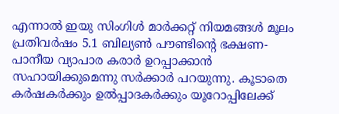എന്നാല്‍ ഇയു സിംഗിള്‍ മാര്‍ക്കറ്റ് നിയമങ്ങള്‍ മൂലം പ്രതിവര്‍ഷം 5.1 ബില്യണ്‍ പൗണ്ടിന്റെ ഭക്ഷണ-പാനീയ വ്യാപാര കരാര്‍ ഉറപ്പാക്കാന്‍ സഹായിക്കുമെന്നു സര്‍ക്കാര്‍ പറയുന്നു. കൂടാതെ കര്‍ഷകര്‍ക്കും ഉല്‍പ്പാദകര്‍ക്കും യൂറോപ്പിലേക്ക്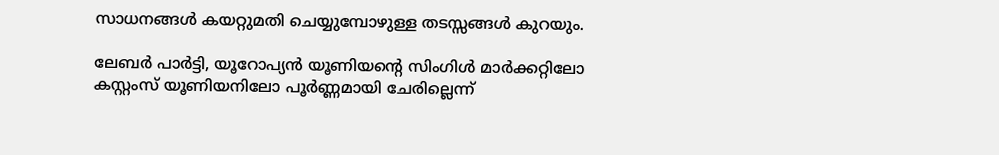സാധനങ്ങള്‍ കയറ്റുമതി ചെയ്യുമ്പോഴുള്ള തടസ്സങ്ങള്‍ കുറയും.

ലേബര്‍ പാര്‍ട്ടി, യൂറോപ്യന്‍ യൂണിയന്റെ സിംഗിള്‍ മാര്‍ക്കറ്റിലോ കസ്റ്റംസ് യൂണിയനിലോ പൂര്‍ണ്ണമായി ചേരില്ലെന്ന്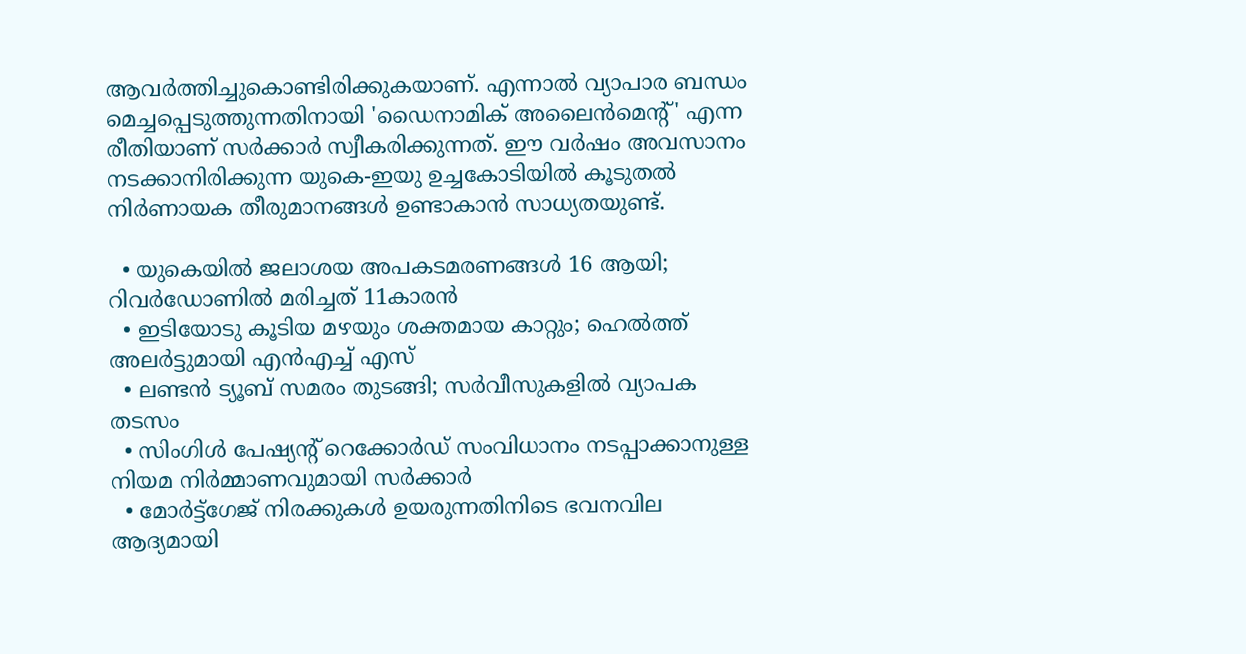ആവര്‍ത്തിച്ചുകൊണ്ടിരിക്കുകയാണ്. എന്നാല്‍ വ്യാപാര ബന്ധം മെച്ചപ്പെടുത്തുന്നതിനായി 'ഡൈനാമിക് അലൈന്‍മെന്റ്' എന്ന രീതിയാണ് സര്‍ക്കാര്‍ സ്വീകരിക്കുന്നത്. ഈ വര്‍ഷം അവസാനം നടക്കാനിരിക്കുന്ന യുകെ-ഇയു ഉച്ചകോടിയില്‍ കൂടുതല്‍ നിര്‍ണായക തീരുമാനങ്ങള്‍ ഉണ്ടാകാന്‍ സാധ്യതയുണ്ട്.

  • യുകെയില്‍ ജലാശയ അപകടമരണങ്ങള്‍ 16 ആയി; റിവര്‍ഡോണില്‍ മരിച്ചത് 11കാരന്‍
  • ഇടിയോടു കൂടിയ മഴയും ശക്തമായ കാറ്റും; ഹെല്‍ത്ത് അലര്‍ട്ടുമായി എന്‍എച്ച് എസ്
  • ലണ്ടന്‍ ട്യൂബ് സമരം തുടങ്ങി; സര്‍വീസുകളില്‍ വ്യാപക തടസം
  • സിംഗിള്‍ പേഷ്യന്റ് റെക്കോര്‍ഡ് സംവിധാനം നടപ്പാക്കാനുള്ള നിയമ നിര്‍മ്മാണവുമായി സര്‍ക്കാര്‍
  • മോര്‍ട്ട്‌ഗേജ് നിരക്കുകള്‍ ഉയരുന്നതിനിടെ ഭവനവില ആദ്യമായി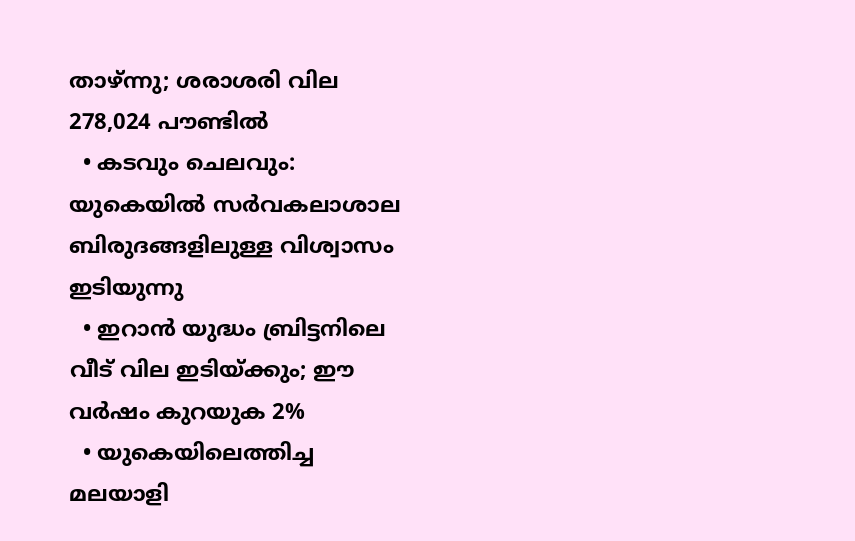താഴ്ന്നു; ശരാശരി വില 278,024 പൗണ്ടില്‍
  • കടവും ചെലവും: യുകെയില്‍ സര്‍വകലാശാല ബിരുദങ്ങളിലുള്ള വിശ്വാസം ഇടിയുന്നു
  • ഇറാന്‍ യുദ്ധം ബ്രിട്ടനിലെ വീട് വില ഇടിയ്ക്കും; ഈ വര്‍ഷം കുറയുക 2%
  • യുകെയിലെത്തിച്ച മലയാളി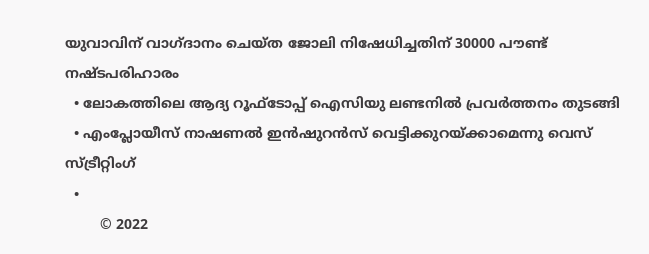യുവാവിന് വാഗ്ദാനം ചെയ്ത ജോലി നിഷേധിച്ചതിന് 30000 പൗണ്ട് നഷ്ടപരിഹാരം
  • ലോകത്തിലെ ആദ്യ റൂഫ്ടോപ്പ് ഐസിയു ലണ്ടനില്‍ പ്രവര്‍ത്തനം തുടങ്ങി
  • എംപ്ലോയീസ് നാഷണല്‍ ഇന്‍ഷുറന്‍സ് വെട്ടിക്കുറയ്ക്കാമെന്നു വെസ് സ്ട്രീറ്റിംഗ്
  •
        © 2022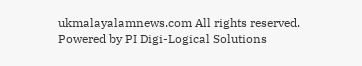ukmalayalamnews.com All rights reserved. Powered by PI Digi-Logical Solutions